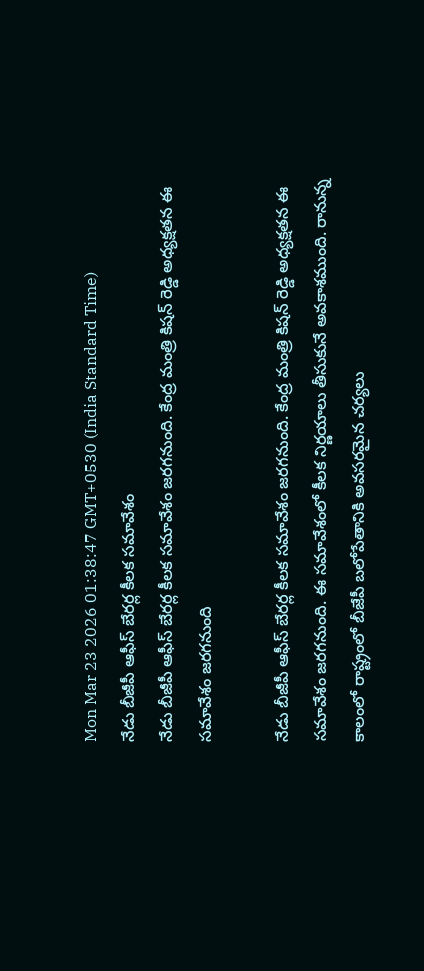Mon Mar 23 2026 01:38:47 GMT+0530 (India Standard Time)
నేడు బీజీపీ ఆఫీస్ బేరర్ల కీలక సమావేశం
నేడు బీజీపీ ఆఫీస్ బేరర్ల కీలక సమావేశం జరగనుంది. కేంద్ర మంత్రి కిషన్ రెడ్డి అధ్యక్షతన ఈ సమావేశం జరగనుంది

నేడు బీజీపీ ఆఫీస్ బేరర్ల కీలక సమావేశం జరగనుంది. కేంద్ర మంత్రి కిషన్ రెడ్డి అధ్యక్షతన ఈ సమావేశం జరగనుంది. ఈ సమావేశంలో కీలక నిర్ణయాలు తీసుకునే అవకాశముంది. రానున్న కాలంలో రాష్ట్రంలో బీజేపీ బలోపేతానికి అవసరమైన చర్యలు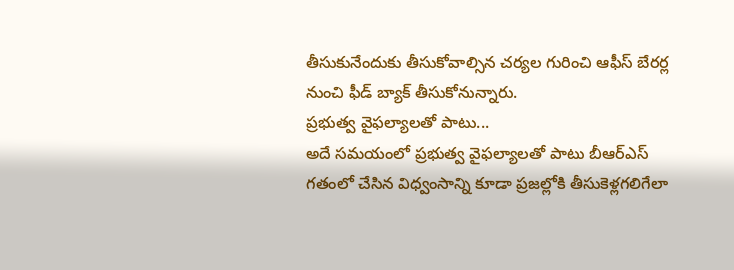తీసుకునేందుకు తీసుకోవాల్సిన చర్యల గురించి ఆఫీస్ బేరర్ల నుంచి ఫీడ్ బ్యాక్ తీసుకోనున్నారు.
ప్రభుత్వ వైఫల్యాలతో పాటు...
అదే సమయంలో ప్రభుత్వ వైఫల్యాలతో పాటు బీఆర్ఎస్ గతంలో చేసిన విధ్వంసాన్ని కూడా ప్రజల్లోకి తీసుకెళ్లగలిగేలా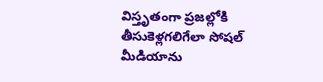విస్తృతంగా ప్రజల్లోకి తీసుకెళ్లగలిగేలా సోషల్ మీడియాను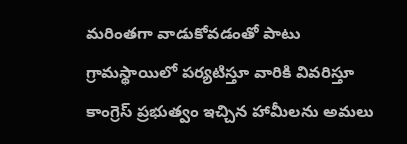మరింతగా వాడుకోవడంతో పాటు గ్రామస్థాయిలో పర్యటిస్తూ వారికి వివరిస్తూ కాంగ్రెస్ ప్రభుత్వం ఇచ్చిన హామీలను అమలు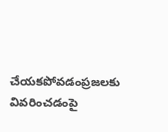చేయకపోవడంప్రజలకు వివరించడంపై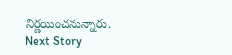నిర్ణయించనున్నారు.
Next Story